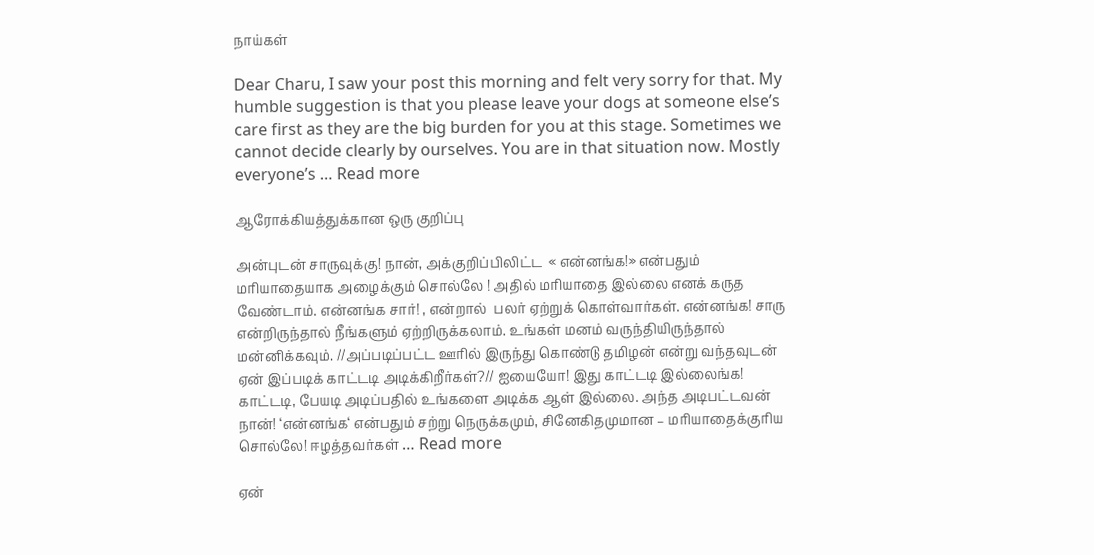நாய்கள்

Dear Charu, I saw your post this morning and felt very sorry for that. My humble suggestion is that you please leave your dogs at someone else’s care first as they are the big burden for you at this stage. Sometimes we cannot decide clearly by ourselves. You are in that situation now. Mostly everyone’s … Read more

ஆரோக்கியத்துக்கான ஒரு குறிப்பு

அன்புடன் சாருவுக்கு! நான், அக்குறிப்பிலிட்ட  « என்னங்க!» என்பதும் மரியாதையாக அழைக்கும் சொல்லே ! அதில் மரியாதை இல்லை எனக் கருத வேண்டாம். என்னங்க சார்! , என்றால்  பலர் ஏற்றுக் கொள்வார்கள். என்னங்க! சாரு என்றிருந்தால் நீங்களும் ஏற்றிருக்கலாம். உங்கள் மனம் வருந்தியிருந்தால் மன்னிக்கவும். //அப்படிப்பட்ட ஊரில் இருந்து கொண்டு தமிழன் என்று வந்தவுடன் ஏன் இப்படிக் காட்டடி அடிக்கிறீர்கள்?// ஐயையோ! இது காட்டடி இல்லைங்க! காட்டடி, பேயடி அடிப்பதில் உங்களை அடிக்க ஆள் இல்லை. அந்த அடிபட்டவன் நான்! ‘என்னங்க‘ என்பதும் சற்று நெருக்கமும், சினேகிதமுமான – மரியாதைக்குரிய சொல்லே! ஈழத்தவர்கள் … Read more

ஏன்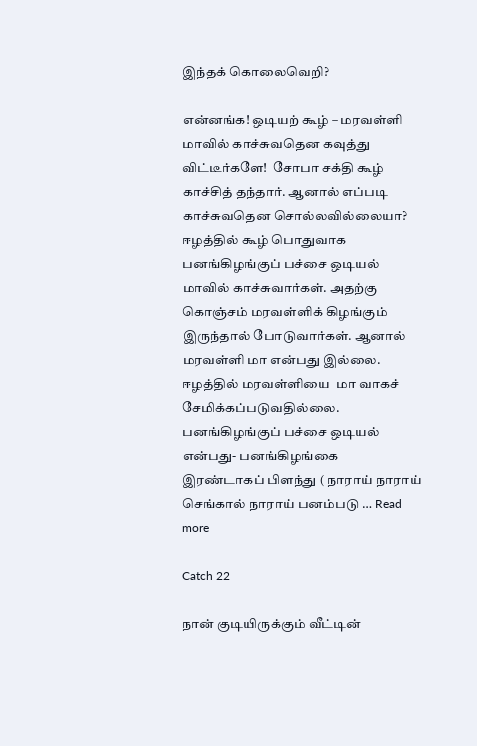இந்தக் கொலைவெறி?

என்னங்க! ஒடியற் கூழ் – மரவள்ளி மாவில் காச்சுவதென கவுத்து விட்டீர்களே!  சோபா சக்தி கூழ் காச்சித் தந்தார். ஆனால் எப்படி காச்சுவதென சொல்லவில்லையா? ஈழத்தில் கூழ் பொதுவாக பனங்கிழங்குப் பச்சை ஒடியல் மாவில் காச்சுவார்கள். அதற்கு கொஞ்சம் மரவள்ளிக் கிழங்கும் இருந்தால் போடுவார்கள். ஆனால் மரவள்ளி மா என்பது இல்லை. ஈழத்தில் மரவள்ளியை  மா வாகச் சேமிக்கப்படுவதில்லை. பனங்கிழங்குப் பச்சை ஒடியல் என்பது- பனங்கிழங்கை இரண்டாகப் பிளந்து ( நாராய் நாராய் செங்கால் நாராய் பனம்படு … Read more

Catch 22

நான் குடியிருக்கும் வீட்டின்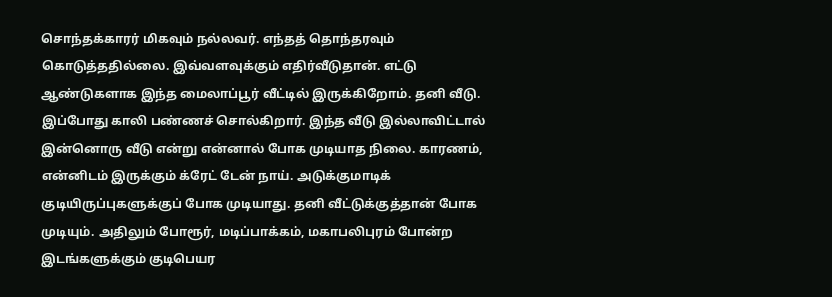சொந்தக்காரர் மிகவும் நல்லவர். எந்தத் தொந்தரவும் கொடுத்ததில்லை. இவ்வளவுக்கும் எதிர்வீடுதான். எட்டு ஆண்டுகளாக இந்த மைலாப்பூர் வீட்டில் இருக்கிறோம். தனி வீடு. இப்போது காலி பண்ணச் சொல்கிறார். இந்த வீடு இல்லாவிட்டால் இன்னொரு வீடு என்று என்னால் போக முடியாத நிலை. காரணம், என்னிடம் இருக்கும் க்ரேட் டேன் நாய். அடுக்குமாடிக் குடியிருப்புகளுக்குப் போக முடியாது. தனி வீட்டுக்குத்தான் போக முடியும். அதிலும் போரூர், மடிப்பாக்கம், மகாபலிபுரம் போன்ற இடங்களுக்கும் குடிபெயர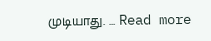முடியாது. … Read more